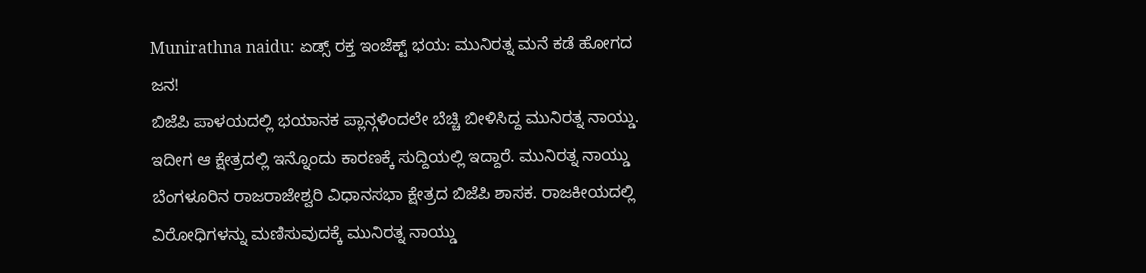Munirathna naidu: ಏಡ್ಸ್ ರಕ್ತ ಇಂಜೆಕ್ಟ್ ಭಯ: ಮುನಿರತ್ನ ಮನೆ ಕಡೆ ಹೋಗದ ಜನ!
ಬಿಜೆಪಿ ಪಾಳಯದಲ್ಲಿ ಭಯಾನಕ ಪ್ಲಾನ್ಗಳಿಂದಲೇ ಬೆಚ್ಚಿ ಬೀಳಿಸಿದ್ದ ಮುನಿರತ್ನ ನಾಯ್ಡು. ಇದೀಗ ಆ ಕ್ಷೇತ್ರದಲ್ಲಿ ಇನ್ನೊಂದು ಕಾರಣಕ್ಕೆ ಸುದ್ದಿಯಲ್ಲಿ ಇದ್ದಾರೆ. ಮುನಿರತ್ನ ನಾಯ್ಡು ಬೆಂಗಳೂರಿನ ರಾಜರಾಜೇಶ್ವರಿ ವಿಧಾನಸಭಾ ಕ್ಷೇತ್ರದ ಬಿಜೆಪಿ ಶಾಸಕ. ರಾಜಕೀಯದಲ್ಲಿ ವಿರೋಧಿಗಳನ್ನು ಮಣಿಸುವುದಕ್ಕೆ ಮುನಿರತ್ನ ನಾಯ್ಡು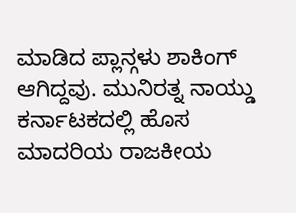ಮಾಡಿದ ಪ್ಲಾನ್ಗಳು ಶಾಕಿಂಗ್ ಆಗಿದ್ದವು. ಮುನಿರತ್ನ ನಾಯ್ಡು ಕರ್ನಾಟಕದಲ್ಲಿ ಹೊಸ ಮಾದರಿಯ ರಾಜಕೀಯ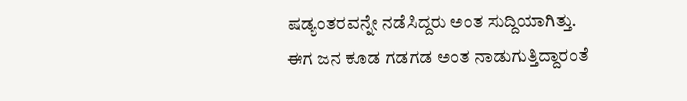ಷಡ್ಯಂತರವನ್ನೇ ನಡೆಸಿದ್ದರು ಅಂತ ಸುದ್ದಿಯಾಗಿತ್ತು. ಈಗ ಜನ ಕೂಡ ಗಡಗಡ ಅಂತ ನಾಡುಗುತ್ತಿದ್ದಾರಂತೆ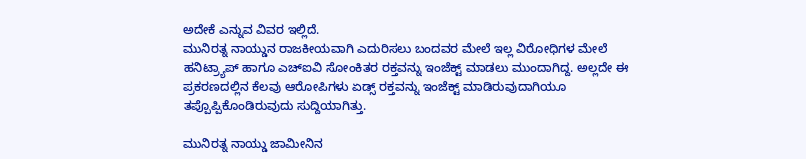ಅದೇಕೆ ಎನ್ನುವ ವಿವರ ಇಲ್ಲಿದೆ.
ಮುನಿರತ್ನ ನಾಯ್ಡುನ ರಾಜಕೀಯವಾಗಿ ಎದುರಿಸಲು ಬಂದವರ ಮೇಲೆ ಇಲ್ಲ ವಿರೋಧಿಗಳ ಮೇಲೆ ಹನಿಟ್ರ್ಯಾಪ್ ಹಾಗೂ ಎಚ್ಐವಿ ಸೋಂಕಿತರ ರಕ್ತವನ್ನು ಇಂಜೆಕ್ಟ್ ಮಾಡಲು ಮುಂದಾಗಿದ್ದ. ಅಲ್ಲದೇ ಈ ಪ್ರಕರಣದಲ್ಲಿನ ಕೆಲವು ಆರೋಪಿಗಳು ಏಡ್ಸ್ ರಕ್ತವನ್ನು ಇಂಜೆಕ್ಟ್ ಮಾಡಿರುವುದಾಗಿಯೂ ತಪ್ಪೊಪ್ಪಿಕೊಂಡಿರುವುದು ಸುದ್ದಿಯಾಗಿತ್ತು.

ಮುನಿರತ್ನ ನಾಯ್ಡು ಜಾಮೀನಿನ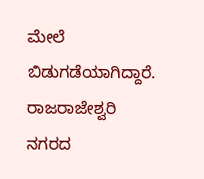ಮೇಲೆ ಬಿಡುಗಡೆಯಾಗಿದ್ದಾರೆ. ರಾಜರಾಜೇಶ್ವರಿ ನಗರದ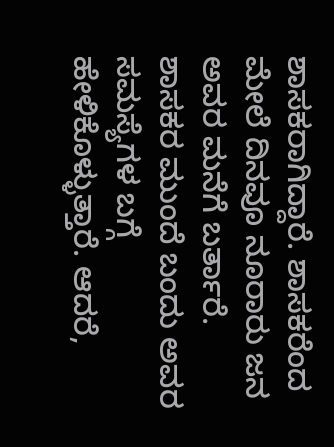ಶಾಸಕರಾಗಿದ್ದಾರೆ. ಶಾಸಕರೆಂದ ಮೇಲೆ ದಿನವೂ ನೂರಾರು ಜನ ಅವರ ಮನೆಗೆ ಬರ್ತಾರೆ. ಶಾಸಕರ ಮುಂದೆ ಬಂದು ಅವರ ಸಮಸ್ಯೆಗಳ ಬಗ್ಗೆ ಹೇಳಿಕೊಳ್ಳುತ್ತಾರೆ. ಆದರೆ,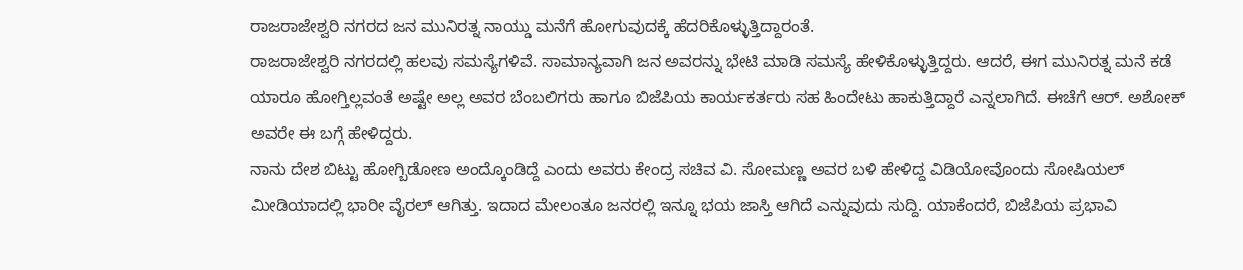ರಾಜರಾಜೇಶ್ವರಿ ನಗರದ ಜನ ಮುನಿರತ್ನ ನಾಯ್ಡು ಮನೆಗೆ ಹೋಗುವುದಕ್ಕೆ ಹೆದರಿಕೊಳ್ಳುತ್ತಿದ್ದಾರಂತೆ.
ರಾಜರಾಜೇಶ್ವರಿ ನಗರದಲ್ಲಿ ಹಲವು ಸಮಸ್ಯೆಗಳಿವೆ. ಸಾಮಾನ್ಯವಾಗಿ ಜನ ಅವರನ್ನು ಭೇಟಿ ಮಾಡಿ ಸಮಸ್ಯೆ ಹೇಳಿಕೊಳ್ಳುತ್ತಿದ್ದರು. ಆದರೆ, ಈಗ ಮುನಿರತ್ನ ಮನೆ ಕಡೆ ಯಾರೂ ಹೋಗ್ತಿಲ್ಲವಂತೆ ಅಷ್ಟೇ ಅಲ್ಲ ಅವರ ಬೆಂಬಲಿಗರು ಹಾಗೂ ಬಿಜೆಪಿಯ ಕಾರ್ಯಕರ್ತರು ಸಹ ಹಿಂದೇಟು ಹಾಕುತ್ತಿದ್ದಾರೆ ಎನ್ನಲಾಗಿದೆ. ಈಚೆಗೆ ಆರ್. ಅಶೋಕ್ ಅವರೇ ಈ ಬಗ್ಗೆ ಹೇಳಿದ್ದರು.
ನಾನು ದೇಶ ಬಿಟ್ಟು ಹೋಗ್ಬಿಡೋಣ ಅಂದ್ಕೊಂಡಿದ್ದೆ ಎಂದು ಅವರು ಕೇಂದ್ರ ಸಚಿವ ವಿ. ಸೋಮಣ್ಣ ಅವರ ಬಳಿ ಹೇಳಿದ್ದ ವಿಡಿಯೋವೊಂದು ಸೋಷಿಯಲ್ ಮೀಡಿಯಾದಲ್ಲಿ ಭಾರೀ ವೈರಲ್ ಆಗಿತ್ತು. ಇದಾದ ಮೇಲಂತೂ ಜನರಲ್ಲಿ ಇನ್ನೂ ಭಯ ಜಾಸ್ತಿ ಆಗಿದೆ ಎನ್ನುವುದು ಸುದ್ದಿ. ಯಾಕೆಂದರೆ, ಬಿಜೆಪಿಯ ಪ್ರಭಾವಿ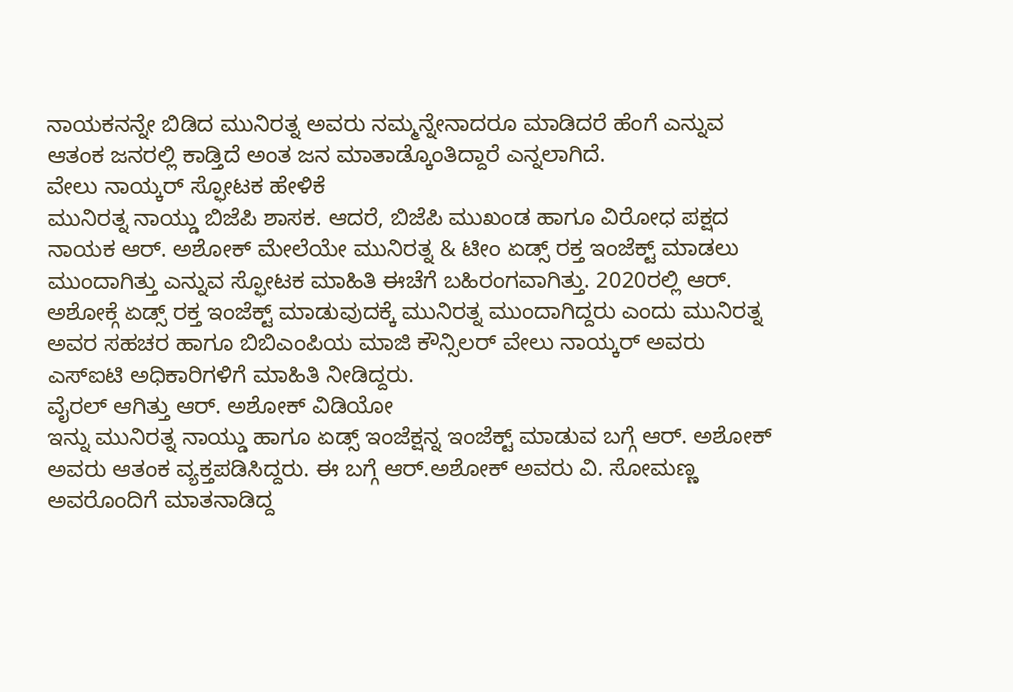ನಾಯಕನನ್ನೇ ಬಿಡಿದ ಮುನಿರತ್ನ ಅವರು ನಮ್ಮನ್ನೇನಾದರೂ ಮಾಡಿದರೆ ಹೆಂಗೆ ಎನ್ನುವ ಆತಂಕ ಜನರಲ್ಲಿ ಕಾಡ್ತಿದೆ ಅಂತ ಜನ ಮಾತಾಡ್ಕೊಂತಿದ್ದಾರೆ ಎನ್ನಲಾಗಿದೆ.
ವೇಲು ನಾಯ್ಕರ್ ಸ್ಫೋಟಕ ಹೇಳಿಕೆ
ಮುನಿರತ್ನ ನಾಯ್ಡು ಬಿಜೆಪಿ ಶಾಸಕ. ಆದರೆ, ಬಿಜೆಪಿ ಮುಖಂಡ ಹಾಗೂ ವಿರೋಧ ಪಕ್ಷದ ನಾಯಕ ಆರ್. ಅಶೋಕ್ ಮೇಲೆಯೇ ಮುನಿರತ್ನ & ಟೀಂ ಏಡ್ಸ್ ರಕ್ತ ಇಂಜೆಕ್ಟ್ ಮಾಡಲು ಮುಂದಾಗಿತ್ತು ಎನ್ನುವ ಸ್ಫೋಟಕ ಮಾಹಿತಿ ಈಚೆಗೆ ಬಹಿರಂಗವಾಗಿತ್ತು. 2020ರಲ್ಲಿ ಆರ್. ಅಶೋಕ್ಗೆ ಏಡ್ಸ್ ರಕ್ತ ಇಂಜೆಕ್ಟ್ ಮಾಡುವುದಕ್ಕೆ ಮುನಿರತ್ನ ಮುಂದಾಗಿದ್ದರು ಎಂದು ಮುನಿರತ್ನ ಅವರ ಸಹಚರ ಹಾಗೂ ಬಿಬಿಎಂಪಿಯ ಮಾಜಿ ಕೌನ್ಸಿಲರ್ ವೇಲು ನಾಯ್ಕರ್ ಅವರು ಎಸ್ಐಟಿ ಅಧಿಕಾರಿಗಳಿಗೆ ಮಾಹಿತಿ ನೀಡಿದ್ದರು.
ವೈರಲ್ ಆಗಿತ್ತು ಆರ್. ಅಶೋಕ್ ವಿಡಿಯೋ
ಇನ್ನು ಮುನಿರತ್ನ ನಾಯ್ಡು ಹಾಗೂ ಏಡ್ಸ್ ಇಂಜೆಕ್ಷನ್ನ ಇಂಜೆಕ್ಟ್ ಮಾಡುವ ಬಗ್ಗೆ ಆರ್. ಅಶೋಕ್ ಅವರು ಆತಂಕ ವ್ಯಕ್ತಪಡಿಸಿದ್ದರು. ಈ ಬಗ್ಗೆ ಆರ್.ಅಶೋಕ್ ಅವರು ವಿ. ಸೋಮಣ್ಣ ಅವರೊಂದಿಗೆ ಮಾತನಾಡಿದ್ದ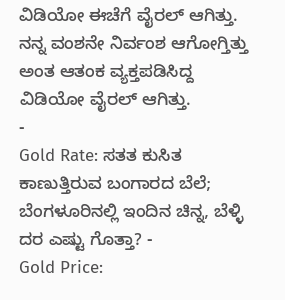ವಿಡಿಯೋ ಈಚೆಗೆ ವೈರಲ್ ಆಗಿತ್ತು. ನನ್ನ ವಂಶನೇ ನಿರ್ವಂಶ ಆಗೋಗ್ತಿತ್ತು ಅಂತ ಆತಂಕ ವ್ಯಕ್ತಪಡಿಸಿದ್ದ ವಿಡಿಯೋ ವೈರಲ್ ಆಗಿತ್ತು.
-
Gold Rate: ಸತತ ಕುಸಿತ ಕಾಣುತ್ತಿರುವ ಬಂಗಾರದ ಬೆಲೆ; ಬೆಂಗಳೂರಿನಲ್ಲಿ ಇಂದಿನ ಚಿನ್ನ, ಬೆಳ್ಳಿ ದರ ಎಷ್ಟು ಗೊತ್ತಾ? -
Gold Price: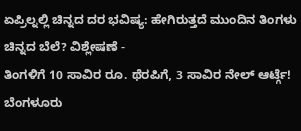ಏಪ್ರಿಲ್ನಲ್ಲಿ ಚಿನ್ನದ ದರ ಭವಿಷ್ಯ: ಹೇಗಿರುತ್ತದೆ ಮುಂದಿನ ತಿಂಗಳು ಚಿನ್ನದ ಬೆಲೆ? ವಿಶ್ಲೇಷಣೆ -
ತಿಂಗಳಿಗೆ 10 ಸಾವಿರ ರೂ. ಥೆರಪಿಗೆ, 3 ಸಾವಿರ ನೇಲ್ ಆರ್ಟ್ಗೆ! ಬೆಂಗಳೂರು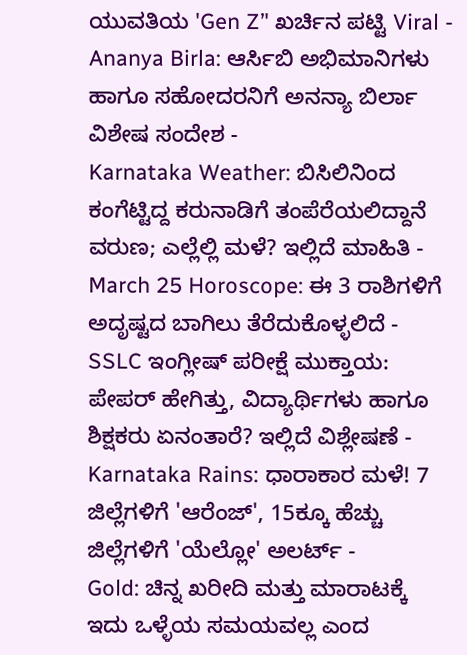ಯುವತಿಯ 'Gen Z’' ಖರ್ಚಿನ ಪಟ್ಟಿ Viral -
Ananya Birla: ಆರ್ಸಿಬಿ ಅಭಿಮಾನಿಗಳು ಹಾಗೂ ಸಹೋದರನಿಗೆ ಅನನ್ಯಾ ಬಿರ್ಲಾ ವಿಶೇಷ ಸಂದೇಶ -
Karnataka Weather: ಬಿಸಿಲಿನಿಂದ ಕಂಗೆಟ್ಟಿದ್ದ ಕರುನಾಡಿಗೆ ತಂಪೆರೆಯಲಿದ್ದಾನೆ ವರುಣ; ಎಲ್ಲೆಲ್ಲಿ ಮಳೆ? ಇಲ್ಲಿದೆ ಮಾಹಿತಿ -
March 25 Horoscope: ಈ 3 ರಾಶಿಗಳಿಗೆ ಅದೃಷ್ಟದ ಬಾಗಿಲು ತೆರೆದುಕೊಳ್ಳಲಿದೆ -
SSLC ಇಂಗ್ಲೀಷ್ ಪರೀಕ್ಷೆ ಮುಕ್ತಾಯ: ಪೇಪರ್ ಹೇಗಿತ್ತು, ವಿದ್ಯಾರ್ಥಿಗಳು ಹಾಗೂ ಶಿಕ್ಷಕರು ಏನಂತಾರೆ? ಇಲ್ಲಿದೆ ವಿಶ್ಲೇಷಣೆ -
Karnataka Rains: ಧಾರಾಕಾರ ಮಳೆ! 7 ಜಿಲ್ಲೆಗಳಿಗೆ 'ಆರೆಂಜ್', 15ಕ್ಕೂ ಹೆಚ್ಚು ಜಿಲ್ಲೆಗಳಿಗೆ 'ಯೆಲ್ಲೋ' ಅಲರ್ಟ್ -
Gold: ಚಿನ್ನ ಖರೀದಿ ಮತ್ತು ಮಾರಾಟಕ್ಕೆ ಇದು ಒಳ್ಳೆಯ ಸಮಯವಲ್ಲ ಎಂದ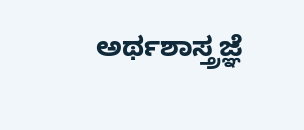ಅರ್ಥಶಾಸ್ತ್ರಜ್ಞೆ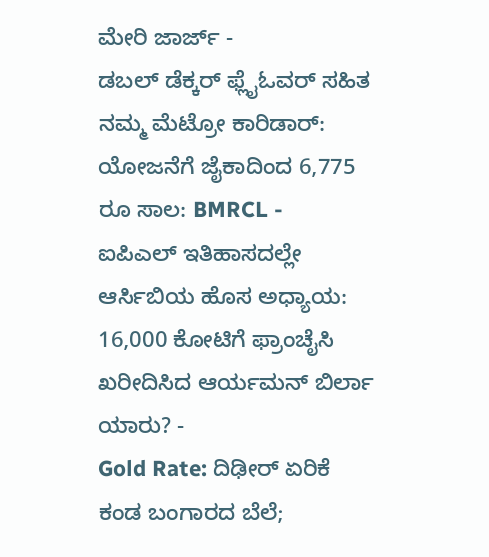ಮೇರಿ ಜಾರ್ಜ್ -
ಡಬಲ್ ಡೆಕ್ಕರ್ ಫ್ಲೈಓವರ್ ಸಹಿತ ನಮ್ಮ ಮೆಟ್ರೋ ಕಾರಿಡಾರ್: ಯೋಜನೆಗೆ ಜೈಕಾದಿಂದ 6,775 ರೂ ಸಾಲ: BMRCL -
ಐಪಿಎಲ್ ಇತಿಹಾಸದಲ್ಲೇ ಆರ್ಸಿಬಿಯ ಹೊಸ ಅಧ್ಯಾಯ: 16,000 ಕೋಟಿಗೆ ಫ್ರಾಂಚೈಸಿ ಖರೀದಿಸಿದ ಆರ್ಯಮನ್ ಬಿರ್ಲಾ ಯಾರು? -
Gold Rate: ದಿಢೀರ್ ಏರಿಕೆ ಕಂಡ ಬಂಗಾರದ ಬೆಲೆ;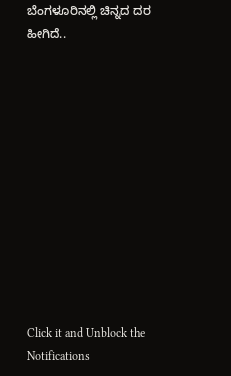ಬೆಂಗಳೂರಿನಲ್ಲಿ ಚಿನ್ನದ ದರ ಹೀಗಿದೆ..












Click it and Unblock the Notifications